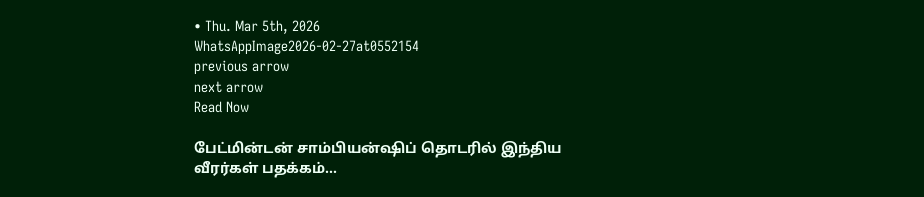• Thu. Mar 5th, 2026
WhatsAppImage2026-02-27at0552154
previous arrow
next arrow
Read Now

பேட்மின்டன் சாம்பியன்ஷிப் தொடரில் இந்திய வீரர்கள் பதக்கம்…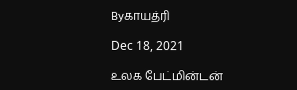Byகாயத்ரி

Dec 18, 2021

உலக பேட்மின்டன்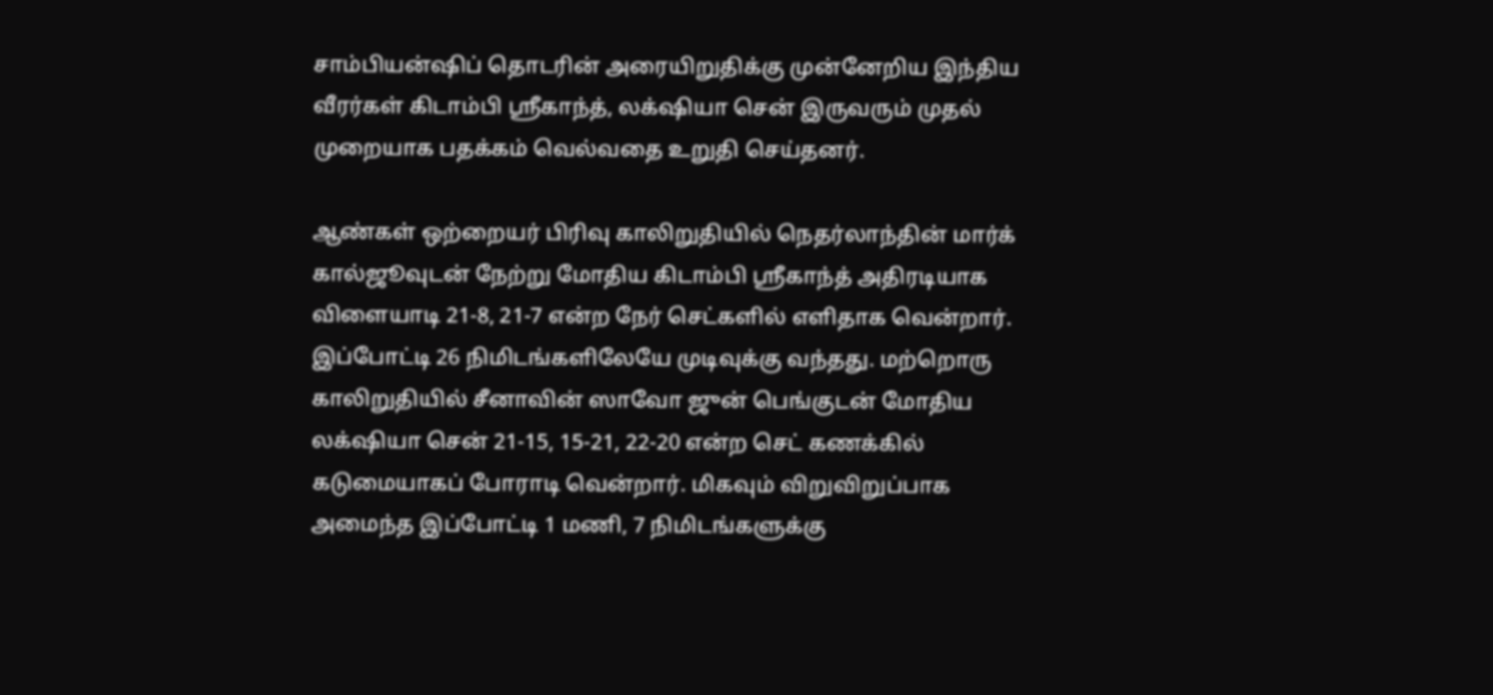சாம்பியன்ஷிப் தொடரின் அரையிறுதிக்கு முன்னேறிய இந்திய வீரர்கள் கிடாம்பி ஸ்ரீகாந்த், லக்‌ஷியா சென் இருவரும் முதல் முறையாக பதக்கம் வெல்வதை உறுதி செய்தனர்.

ஆண்கள் ஒற்றையர் பிரிவு காலிறுதியில் நெதர்லாந்தின் மார்க் கால்ஜூவுடன் நேற்று மோதிய கிடாம்பி ஸ்ரீகாந்த் அதிரடியாக விளையாடி 21-8, 21-7 என்ற நேர் செட்களில் எளிதாக வென்றார். இப்போட்டி 26 நிமிடங்களிலேயே முடிவுக்கு வந்தது. மற்றொரு காலிறுதியில் சீனாவின் ஸாவோ ஜுன் பெங்குடன் மோதிய லக்‌ஷியா சென் 21-15, 15-21, 22-20 என்ற செட் கணக்கில் கடுமையாகப் போராடி வென்றார். மிகவும் விறுவிறுப்பாக அமைந்த இப்போட்டி 1 மணி, 7 நிமிடங்களுக்கு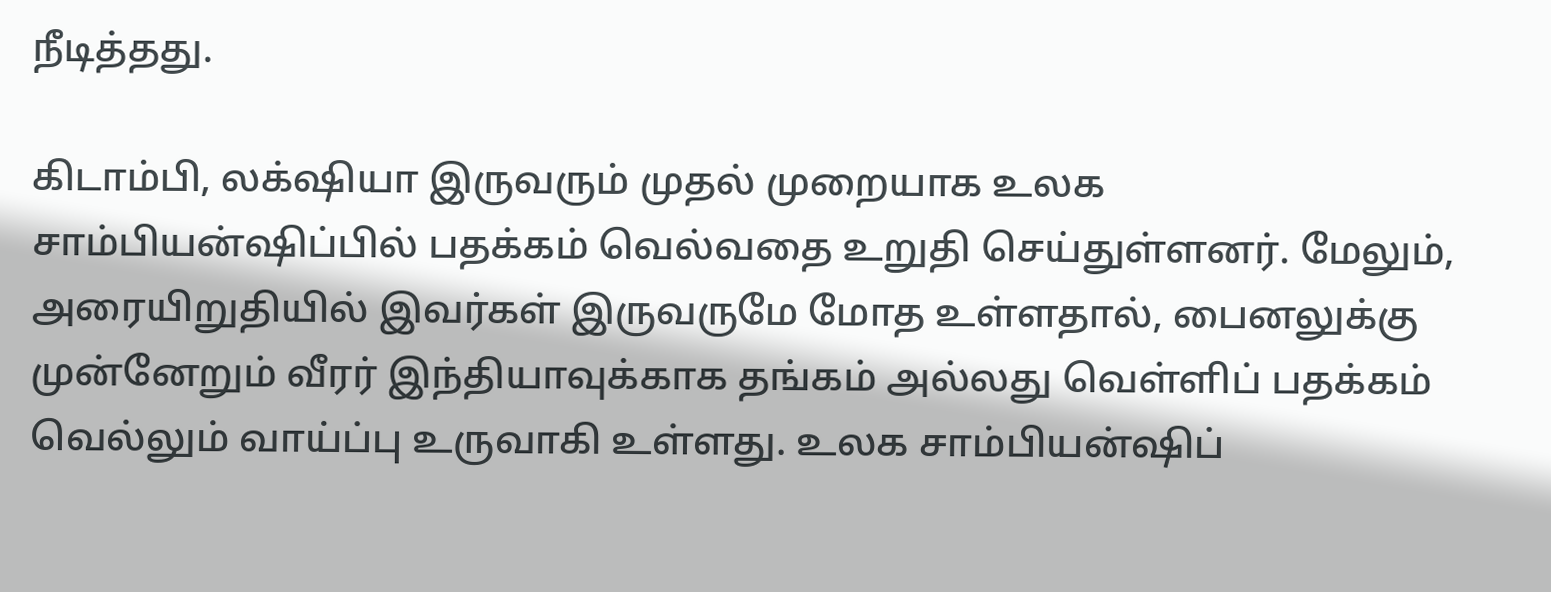நீடித்தது.

கிடாம்பி, லக்‌ஷியா இருவரும் முதல் முறையாக உலக சாம்பியன்ஷிப்பில் பதக்கம் வெல்வதை உறுதி செய்துள்ளனர். மேலும், அரையிறுதியில் இவர்கள் இருவருமே மோத உள்ளதால், பைனலுக்கு முன்னேறும் வீரர் இந்தியாவுக்காக தங்கம் அல்லது வெள்ளிப் பதக்கம் வெல்லும் வாய்ப்பு உருவாகி உள்ளது. உலக சாம்பியன்ஷிப்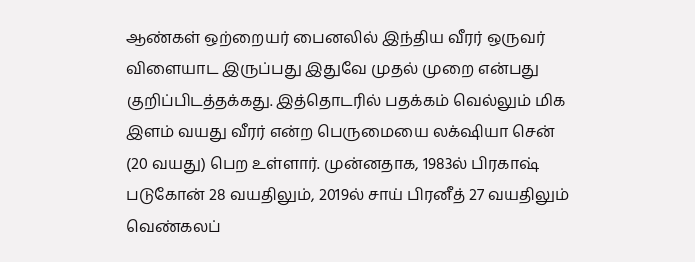ஆண்கள் ஒற்றையர் பைனலில் இந்திய வீரர் ஒருவர் விளையாட இருப்பது இதுவே முதல் முறை என்பது குறிப்பிடத்தக்கது. இத்தொடரில் பதக்கம் வெல்லும் மிக இளம் வயது வீரர் என்ற பெருமையை லக்‌ஷியா சென் (20 வயது) பெற உள்ளார். முன்னதாக, 1983ல் பிரகாஷ் படுகோன் 28 வயதிலும், 2019ல் சாய் பிரனீத் 27 வயதிலும் வெண்கலப்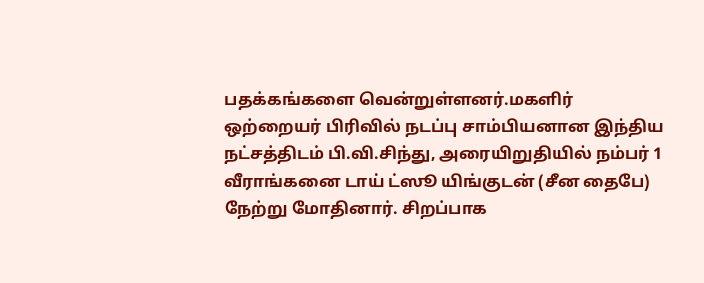பதக்கங்களை வென்றுள்ளனர்.மகளிர் ஒற்றையர் பிரிவில் நடப்பு சாம்பியனான இந்திய நட்சத்திடம் பி.வி.சிந்து, அரையிறுதியில் நம்பர் 1 வீராங்கனை டாய் ட்ஸூ யிங்குடன் (சீன தைபே) நேற்று மோதினார். சிறப்பாக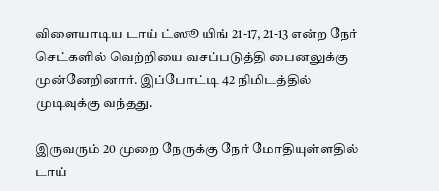விளையாடிய டாய் ட்ஸூ யிங் 21-17, 21-13 என்ற நேர் செட்களில் வெற்றியை வசப்படுத்தி பைனலுக்கு முன்னேறினார். இப்போட்டி 42 நிமிடத்தில் முடிவுக்கு வந்தது.

இருவரும் 20 முறை நேருக்கு நேர் மோதியுள்ளதில் டாய்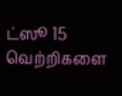ட்ஸூ 15 வெற்றிகளை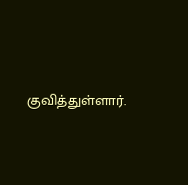குவித்துள்ளார்.